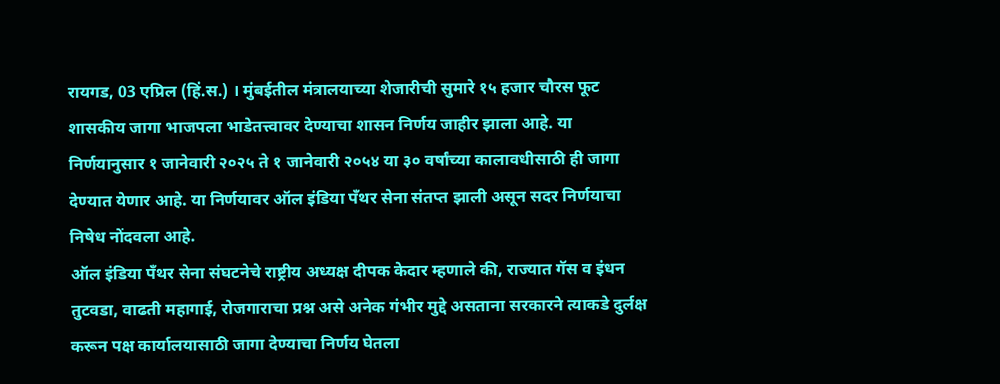रायगड, 03 एप्रिल (हिं.स.) । मुंबईतील मंत्रालयाच्या शेजारीची सुमारे १५ हजार चौरस फूट शासकीय जागा भाजपला भाडेतत्त्वावर देण्याचा शासन निर्णय जाहीर झाला आहे. या निर्णयानुसार १ जानेवारी २०२५ ते १ जानेवारी २०५४ या ३० वर्षांच्या कालावधीसाठी ही जागा देण्यात येणार आहे. या निर्णयावर ऑल इंडिया पॅंथर सेना संतप्त झाली असून सदर निर्णयाचा निषेध नोंदवला आहे.
ऑल इंडिया पॅंथर सेना संघटनेचे राष्ट्रीय अध्यक्ष दीपक केदार म्हणाले की, राज्यात गॅस व इंधन तुटवडा, वाढती महागाई, रोजगाराचा प्रश्न असे अनेक गंभीर मुद्दे असताना सरकारने त्याकडे दुर्लक्ष करून पक्ष कार्यालयासाठी जागा देण्याचा निर्णय घेतला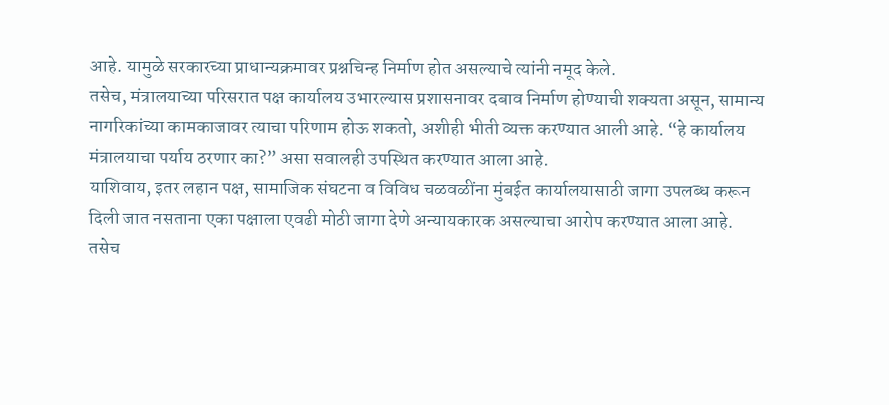आहे. यामुळे सरकारच्या प्राधान्यक्रमावर प्रश्नचिन्ह निर्माण होत असल्याचे त्यांनी नमूद केले.
तसेच, मंत्रालयाच्या परिसरात पक्ष कार्यालय उभारल्यास प्रशासनावर दबाव निर्माण होण्याची शक्यता असून, सामान्य नागरिकांच्या कामकाजावर त्याचा परिणाम होऊ शकतो, अशीही भीती व्यक्त करण्यात आली आहे. “हे कार्यालय मंत्रालयाचा पर्याय ठरणार का?” असा सवालही उपस्थित करण्यात आला आहे.
याशिवाय, इतर लहान पक्ष, सामाजिक संघटना व विविध चळवळींना मुंबईत कार्यालयासाठी जागा उपलब्ध करून दिली जात नसताना एका पक्षाला एवढी मोठी जागा देणे अन्यायकारक असल्याचा आरोप करण्यात आला आहे.
तसेच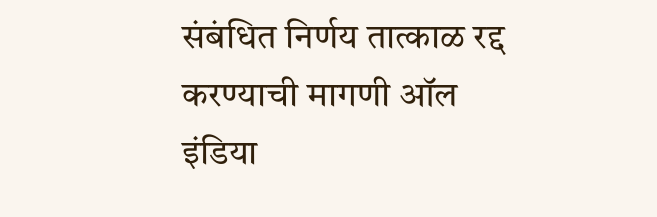संबंधित निर्णय तात्काळ रद्द करण्याची मागणी ऑल इंडिया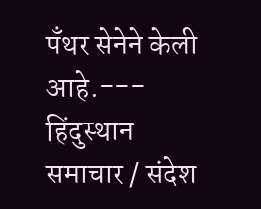पॅंथर सेनेने केली आहे.---
हिंदुस्थान समाचार / संदेश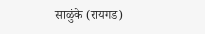साळुंके (रायगड)